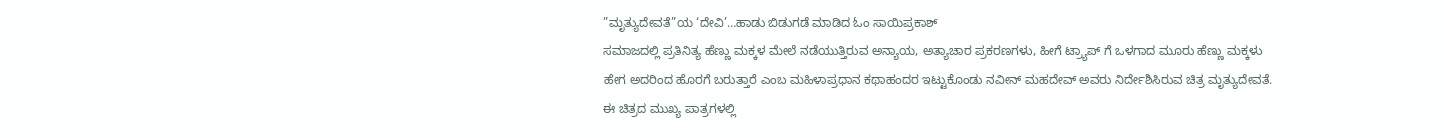”ಮೃತ್ಯುದೇವತೆ”ಯ ‘ದೇವಿ’…ಹಾಡು ಬಿಡುಗಡೆ ಮಾಡಿದ ಓಂ ಸಾಯಿಪ್ರಕಾಶ್
ಸಮಾಜದಲ್ಲಿ ಪ್ರತಿನಿತ್ಯ ಹೆಣ್ಣು ಮಕ್ಕಳ ಮೇಲೆ ನಡೆಯುತ್ತಿರುವ ಅನ್ಯಾಯ, ಅತ್ಯಾಚಾರ ಪ್ರಕರಣಗಳು, ಹೀಗೆ ಟ್ರ್ಯಾಪ್ ಗೆ ಒಳಗಾದ ಮೂರು ಹೆಣ್ಣು ಮಕ್ಕಳು ಹೇಗ ಅದರಿಂದ ಹೊರಗೆ ಬರುತ್ತಾರೆ ಎಂಬ ಮಹಿಳಾಪ್ರಧಾನ ಕಥಾಹಂದರ ಇಟ್ಟುಕೊಂಡು ನವೀನ್ ಮಹದೇವ್ ಅವರು ನಿರ್ದೇಶಿಸಿರುವ ಚಿತ್ರ ಮೃತ್ಯುದೇವತೆ.
ಈ ಚಿತ್ರದ ಮುಖ್ಯ ಪಾತ್ರಗಳಲ್ಲಿ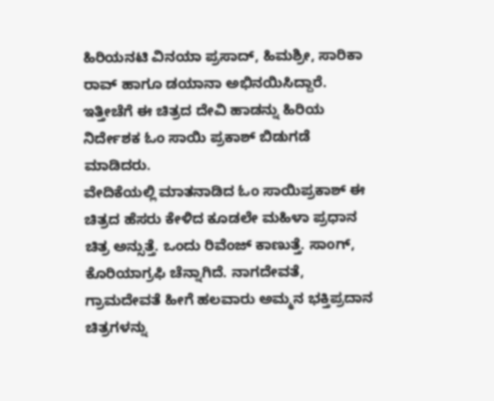ಹಿರಿಯನಟಿ ವಿನಯಾ ಪ್ರಸಾದ್, ಹಿಮಶ್ರೀ, ಸಾರಿಕಾ ರಾವ್ ಹಾಗೂ ಡಯಾನಾ ಅಭಿನಯಿಸಿದ್ದಾರೆ. ಇತ್ತೀಚೆಗೆ ಈ ಚಿತ್ರದ ದೇವಿ ಹಾಡನ್ನು ಹಿರಿಯ ನಿರ್ದೇಶಕ ಓಂ ಸಾಯಿ ಪ್ರಕಾಶ್ ಬಿಡುಗಡೆ ಮಾಡಿದರು.
ವೇದಿಕೆಯಲ್ಲಿ ಮಾತನಾಡಿದ ಓಂ ಸಾಯಿಪ್ರಕಾಶ್ ಈ ಚಿತ್ರದ ಹೆಸರು ಕೇಳಿದ ಕೂಡಲೇ ಮಹಿಳಾ ಪ್ರಧಾನ ಚಿತ್ರ ಅನ್ಸುತ್ತೆ. ಒಂದು ರಿವೆಂಜ್ ಕಾಣುತ್ತೆ. ಸಾಂಗ್, ಕೊರಿಯಾಗ್ರಫಿ ಚೆನ್ನಾಗಿದೆ. ನಾಗದೇವತೆ, ಗ್ರಾಮದೇವತೆ ಹೀಗೆ ಹಲವಾರು ಅಮ್ಮನ ಭಕ್ತಿಪ್ರದಾನ ಚಿತ್ರಗಳನ್ನು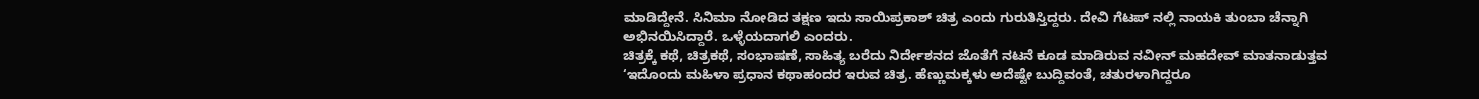ಮಾಡಿದ್ದೇನೆ. ಸಿನಿಮಾ ನೋಡಿದ ತಕ್ಷಣ ಇದು ಸಾಯಿಪ್ರಕಾಶ್ ಚಿತ್ರ ಎಂದು ಗುರುತಿಸ್ತಿದ್ದರು. ದೇವಿ ಗೆಟಪ್ ನಲ್ಲಿ ನಾಯಕಿ ತುಂಬಾ ಚೆನ್ನಾಗಿ ಅಭಿನಯಿಸಿದ್ದಾರೆ. ಒಳ್ಳೆಯದಾಗಲಿ ಎಂದರು.
ಚಿತ್ರಕ್ಕೆ ಕಥೆ, ಚಿತ್ರಕಥೆ, ಸಂಭಾಷಣೆ, ಸಾಹಿತ್ಯ ಬರೆದು ನಿರ್ದೇಶನದ ಜೊತೆಗೆ ನಟನೆ ಕೂಡ ಮಾಡಿರುವ ನವೀನ್ ಮಹದೇವ್ ಮಾತನಾಡುತ್ತವ ‘ಇದೊಂದು ಮಹಿಳಾ ಪ್ರಧಾನ ಕಥಾಹಂದರ ಇರುವ ಚಿತ್ರ. ಹೆಣ್ಣುಮಕ್ಕಳು ಅದೆಷ್ಟೇ ಬುದ್ದಿವಂತೆ, ಚತುರಳಾಗಿದ್ದರೂ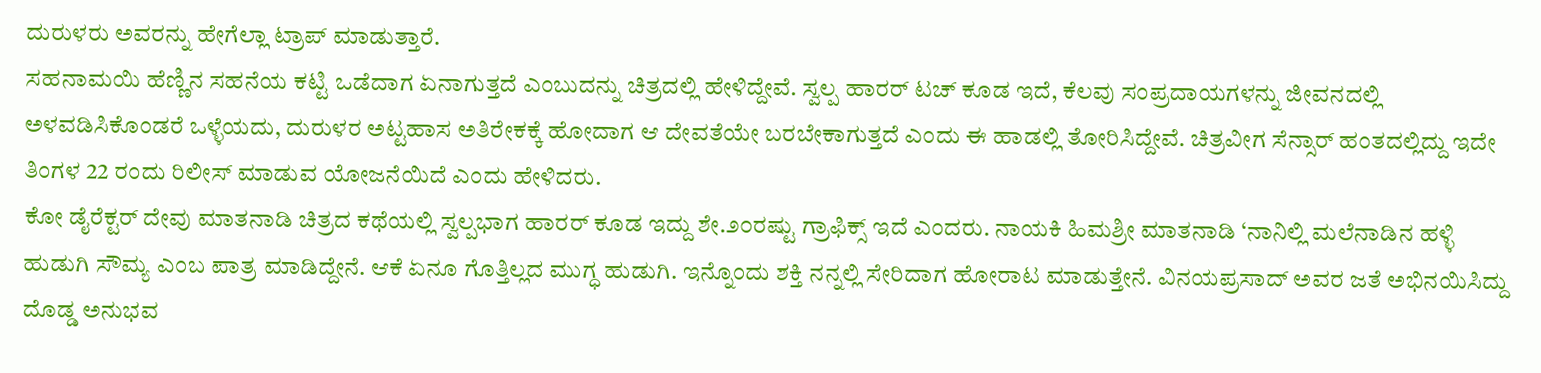ದುರುಳರು ಅವರನ್ನು ಹೇಗೆಲ್ಲಾ ಟ್ರಾಪ್ ಮಾಡುತ್ತಾರೆ.
ಸಹನಾಮಯಿ ಹೆಣ್ಣಿನ ಸಹನೆಯ ಕಟ್ಟಿ ಒಡೆದಾಗ ಏನಾಗುತ್ತದೆ ಎಂಬುದನ್ನು ಚಿತ್ರದಲ್ಲಿ ಹೇಳಿದ್ದೇವೆ. ಸ್ವಲ್ಪ ಹಾರರ್ ಟಚ್ ಕೂಡ ಇದೆ, ಕೆಲವು ಸಂಪ್ರದಾಯಗಳನ್ನು ಜೀವನದಲ್ಲಿ ಅಳವಡಿಸಿಕೊಂಡರೆ ಒಳ್ಳೆಯದು, ದುರುಳರ ಅಟ್ಟಹಾಸ ಅತಿರೇಕಕ್ಕೆ ಹೋದಾಗ ಆ ದೇವತೆಯೇ ಬರಬೇಕಾಗುತ್ತದೆ ಎಂದು ಈ ಹಾಡಲ್ಲಿ ತೋರಿಸಿದ್ದೇವೆ. ಚಿತ್ರವೀಗ ಸೆನ್ಸಾರ್ ಹಂತದಲ್ಲಿದ್ದು ಇದೇ ತಿಂಗಳ 22 ರಂದು ರಿಲೀಸ್ ಮಾಡುವ ಯೋಜನೆಯಿದೆ ಎಂದು ಹೇಳಿದರು.
ಕೋ ಡೈರೆಕ್ಟರ್ ದೇವು ಮಾತನಾಡಿ ಚಿತ್ರದ ಕಥೆಯಲ್ಲಿ ಸ್ವಲ್ಪಭಾಗ ಹಾರರ್ ಕೂಡ ಇದ್ದು ಶೇ.೨೦ರಷ್ಟು ಗ್ರಾಫಿಕ್ಸ್ ಇದೆ ಎಂದರು. ನಾಯಕಿ ಹಿಮಶ್ರೀ ಮಾತನಾಡಿ ‘ನಾನಿಲ್ಲಿ ಮಲೆನಾಡಿನ ಹಳ್ಳಿ ಹುಡುಗಿ ಸೌಮ್ಯ ಎಂಬ ಪಾತ್ರ ಮಾಡಿದ್ದೇನೆ. ಆಕೆ ಏನೂ ಗೊತ್ತಿಲ್ಲದ ಮುಗ್ಧ ಹುಡುಗಿ. ಇನ್ನೊಂದು ಶಕ್ತಿ ನನ್ನಲ್ಲಿ ಸೇರಿದಾಗ ಹೋರಾಟ ಮಾಡುತ್ತೇನೆ. ವಿನಯಪ್ರಸಾದ್ ಅವರ ಜತೆ ಅಭಿನಯಿಸಿದ್ದು ದೊಡ್ಡ ಅನುಭವ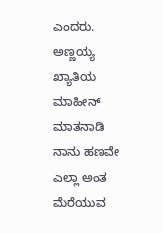ಎಂದರು.
ಅಣ್ಣಯ್ಯ ಖ್ಯಾತಿಯ ಮಾಹೀನ್ ಮಾತನಾಡಿ ನಾನು ಹಣವೇ ಎಲ್ಲಾ ಅಂತ ಮೆರೆಯುವ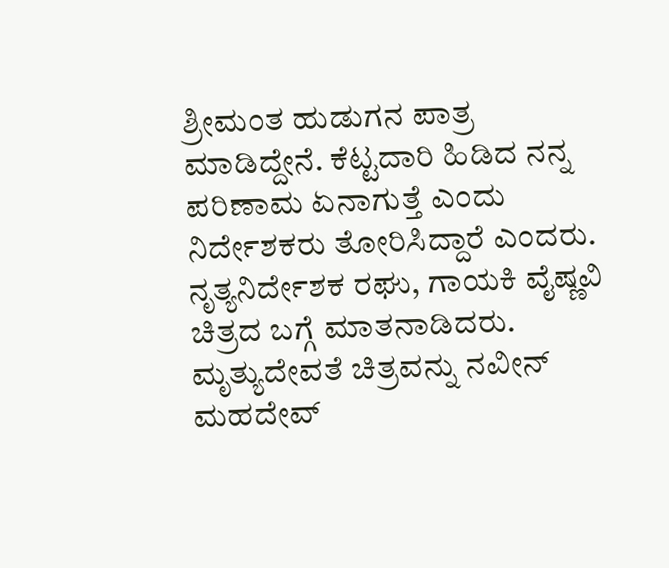ಶ್ರೀಮಂತ ಹುಡುಗನ ಪಾತ್ರ ಮಾಡಿದ್ದೇನೆ. ಕೆಟ್ಟದಾರಿ ಹಿಡಿದ ನನ್ನ ಪರಿಣಾಮ ಏನಾಗುತ್ತೆ ಎಂದು ನಿರ್ದೇಶಕರು ತೋರಿಸಿದ್ದಾರೆ ಎಂದರು. ನೃತ್ಯನಿರ್ದೇಶಕ ರಘು, ಗಾಯಕಿ ವೈಷ್ಣವಿ ಚಿತ್ರದ ಬಗ್ಗೆ ಮಾತನಾಡಿದರು.
ಮೃತ್ಯುದೇವತೆ ಚಿತ್ರವನ್ನು ನವೀನ್ ಮಹದೇವ್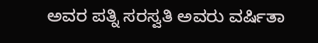ಅವರ ಪತ್ನಿ ಸರಸ್ವತಿ ಅವರು ವರ್ಷಿತಾ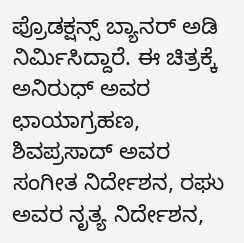ಪ್ರೊಡಕ್ಷನ್ಸ್ ಬ್ಯಾನರ್ ಅಡಿ ನಿರ್ಮಿಸಿದ್ದಾರೆ. ಈ ಚಿತ್ರಕ್ಕೆ ಅನಿರುಧ್ ಅವರ ಛಾಯಾಗ್ರಹಣ, ಶಿವಪ್ರಸಾದ್ ಅವರ ಸಂಗೀತ ನಿರ್ದೇಶನ, ರಘು ಅವರ ನೃತ್ಯ ನಿರ್ದೇಶನ,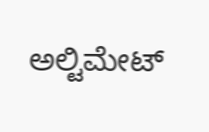ಅಲ್ಟಿಮೇಟ್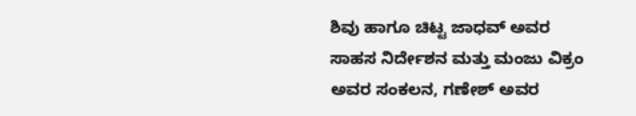ಶಿವು ಹಾಗೂ ಚಿಟ್ಟ ಜಾಧವ್ ಅವರ ಸಾಹಸ ನಿರ್ದೇಶನ ಮತ್ತು ಮಂಜು ವಿಕ್ರಂ ಅವರ ಸಂಕಲನ, ಗಣೇಶ್ ಅವರ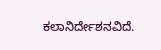ಕಲಾನಿರ್ದೇಶನವಿದೆ.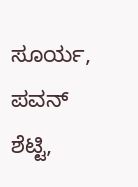ಸೂರ್ಯ, ಪವನ್ ಶೆಟ್ಟಿ,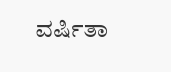ವರ್ಷಿತಾ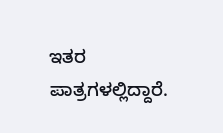ಇತರ ಪಾತ್ರಗಳಲ್ಲಿದ್ದಾರೆ.